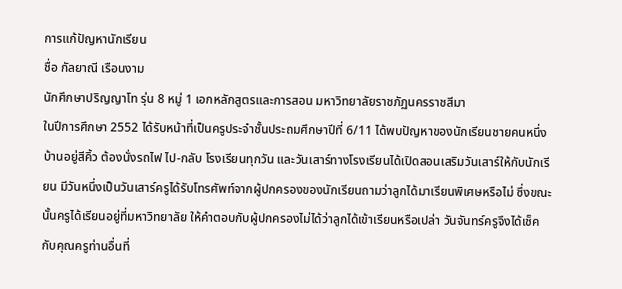การแก้ปัญหานักเรียน
ชื่อ กัลยาณี เรือนงาม
นักศึกษาปริญญาโท รุ่น 8 หมู่ 1 เอกหลักสูตรและการสอน มหาวิทยาลัยราชภัฏนครราชสีมา
ในปีการศึกษา 2552 ได้รับหน้าที่เป็นครูประจำชั้นประถมศึกษาปีที่ 6/11 ได้พบปัญหาของนักเรียนชายคนหนึ่ง บ้านอยู่สีคิ้ว ต้องนั่งรถไฟ ไป-กลับ โรงเรียนทุกวัน และวันเสาร์ทางโรงเรียนได้เปิดสอนเสริมวันเสาร์ให้กับนักเรียน มีวันหนึ่งเป็นวันเสาร์ครูได้รับโทรศัพท์จากผู้ปกครองของนักเรียนถามว่าลูกได้มาเรียนพิเศษหรือไม่ ซึ่งขณะนั้นครูได้เรียนอยู่ที่มหาวิทยาลัย ให้คำตอบกับผู้ปกครองไม่ได้ว่าลูกได้เข้าเรียนหรือเปล่า วันจันทร์ครูจึงได้เช็คกับคุณครูท่านอื่นที่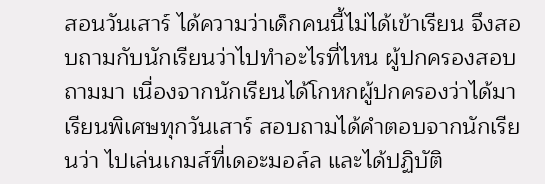สอนวันเสาร์ ได้ความว่าเด็กคนนี้ไม่ได้เข้าเรียน จึงสอบถามกับนักเรียนว่าไปทำอะไรที่ไหน ผู้ปกครองสอบถามมา เนื่องจากนักเรียนได้โกหกผู้ปกครองว่าได้มาเรียนพิเศษทุกวันเสาร์ สอบถามได้คำตอบจากนักเรียนว่า ไปเล่นเกมส์ที่เดอะมอล์ล และได้ปฏิบัติ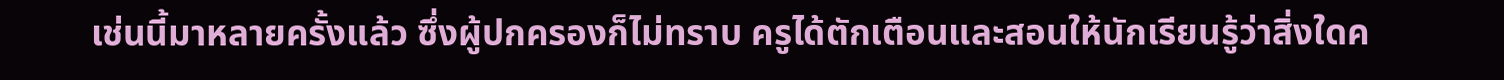เช่นนี้มาหลายครั้งแล้ว ซึ่งผู้ปกครองก็ไม่ทราบ ครูได้ตักเตือนและสอนให้นักเรียนรู้ว่าสิ่งใดค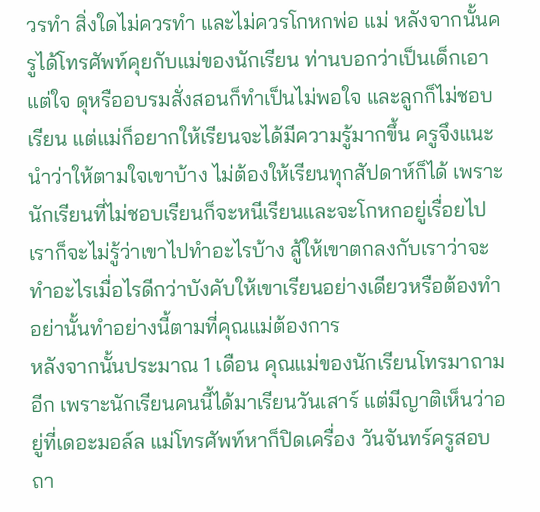วรทำ สิ่งใดไม่ควรทำ และไม่ควรโกหกพ่อ แม่ หลังจากนั้นครูได้โทรศัพท์คุยกับแม่ของนักเรียน ท่านบอกว่าเป็นเด็กเอาแต่ใจ ดุหรืออบรมสั่งสอนก็ทำเป็นไม่พอใจ และลูกก็ไม่ชอบเรียน แต่แม่ก็อยากให้เรียนจะได้มีความรู้มากขึ้น ครูจึงแนะนำว่าให้ตามใจเขาบ้าง ไม่ต้องให้เรียนทุกสัปดาห์ก็ได้ เพราะนักเรียนที่ไม่ชอบเรียนก็จะหนีเรียนและจะโกหกอยู่เรื่อยไป เราก็จะไม่รู้ว่าเขาไปทำอะไรบ้าง สู้ให้เขาตกลงกับเราว่าจะทำอะไรเมื่อไรดีกว่าบังคับให้เขาเรียนอย่างเดียวหรือต้องทำอย่านั้นทำอย่างนี้ตามที่คุณแม่ต้องการ
หลังจากนั้นประมาณ 1 เดือน คุณแม่ของนักเรียนโทรมาถามอีก เพราะนักเรียนคนนี้ได้มาเรียนวันเสาร์ แต่มีญาติเห็นว่าอยู่ที่เดอะมอล์ล แม่โทรศัพท์หาก็ปิดเครื่อง วันจันทร์ครูสอบถา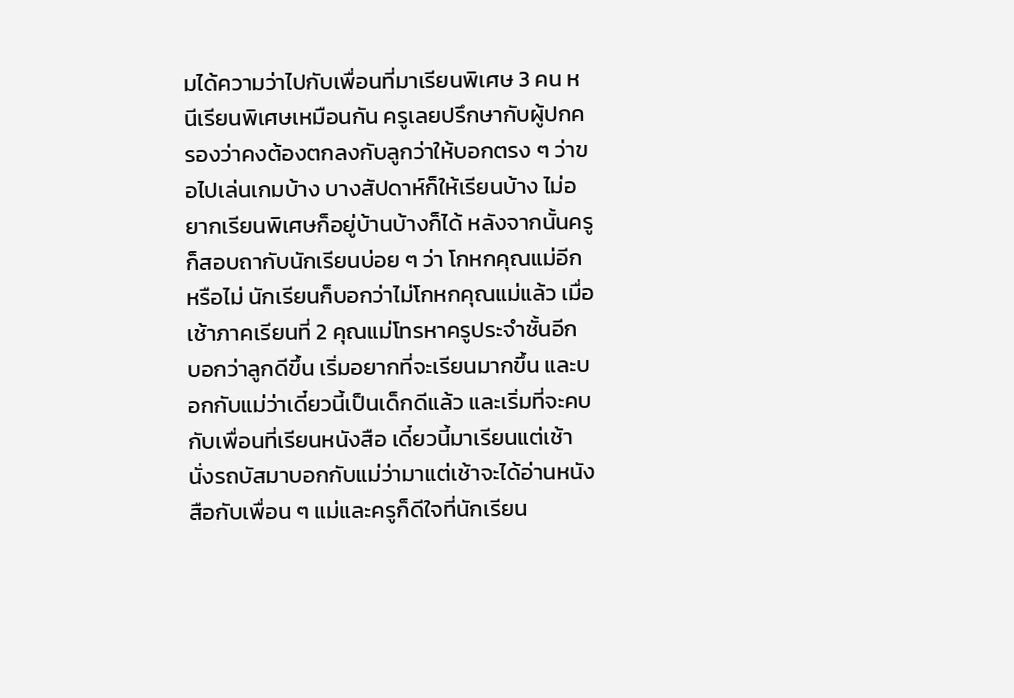มได้ความว่าไปกับเพื่อนที่มาเรียนพิเศษ 3 คน หนีเรียนพิเศษเหมือนกัน ครูเลยปรึกษากับผู้ปกครองว่าคงต้องตกลงกับลูกว่าให้บอกตรง ๆ ว่าขอไปเล่นเกมบ้าง บางสัปดาห์ก็ให้เรียนบ้าง ไม่อยากเรียนพิเศษก็อยู่บ้านบ้างก็ได้ หลังจากนั้นครูก็สอบถากับนักเรียนบ่อย ๆ ว่า โกหกคุณแม่อีกหรือไม่ นักเรียนก็บอกว่าไม่โกหกคุณแม่แล้ว เมื่อเช้าภาคเรียนที่ 2 คุณแม่โทรหาครูประจำชั้นอีก บอกว่าลูกดีขึ้น เริ่มอยากที่จะเรียนมากขึ้น และบอกกับแม่ว่าเดี๋ยวนี้เป็นเด็กดีแล้ว และเริ่มที่จะคบกับเพื่อนที่เรียนหนังสือ เดี๋ยวนี้มาเรียนแต่เช้า นั่งรถบัสมาบอกกับแม่ว่ามาแต่เช้าจะได้อ่านหนังสือกับเพื่อน ๆ แม่และครูก็ดีใจที่นักเรียน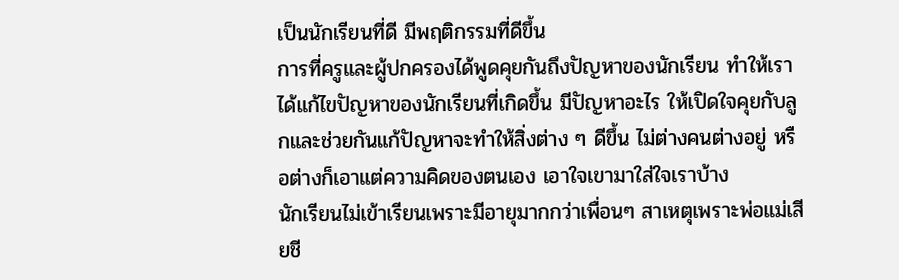เป็นนักเรียนที่ดี มีพฤติกรรมที่ดีขึ้น
การที่ครูและผู้ปกครองได้พูดคุยกันถึงปัญหาของนักเรียน ทำให้เราได้แก้ไขปัญหาของนักเรียนที่เกิดขึ้น มีปัญหาอะไร ให้เปิดใจคุยกับลูกและช่วยกันแก้ปัญหาจะทำให้สิ่งต่าง ๆ ดีขึ้น ไม่ต่างคนต่างอยู่ หรือต่างก็เอาแต่ความคิดของตนเอง เอาใจเขามาใส่ใจเราบ้าง
นักเรียนไม่เข้าเรียนเพราะมีอายุมากกว่าเพื่อนๆ สาเหตุเพราะพ่อแม่เสียชี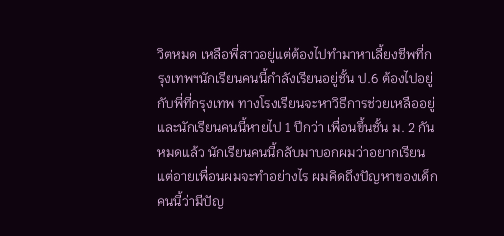วิตหมด เหลือพี่สาวอยู่แต่ต้องไปทำมาหาเลี้ยงชีพที่กรุงเทพฯนักเรียนคนนี้กำลังเรียนอยู่ชั้น ป.6 ต้องไปอยู่กับพี่ที่กรุงเทพ ทางโรงเรียนจะหาวิธีการช่วยเหลืออยู่ และนักเรียนคนนี้หายไป 1 ปีกว่า เพื่อนขึ้นชั้น ม. 2 กันหมดแล้ว นักเรียนคนนี้กลับมาบอกผมว่าอยากเรียนแต่อายเพื่อนผมจะทำอย่างไร ผมคิดถึงปัญหาของเด็กคนนี้ว่ามีปัญ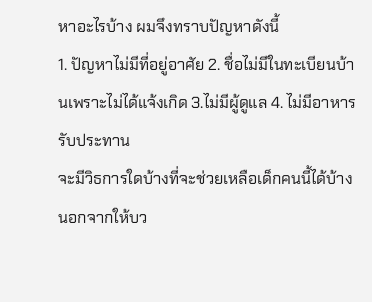หาอะไรบ้าง ผมจึงทราบปัญหาดังนี้
1. ปัญหาไม่มีที่อยู่อาศัย 2. ชื่อไม่มีในทะเบียนบ้านเพราะไม่ได้แจ้งเกิด 3.ไม่มีผู้ดูแล 4. ไม่มีอาหารรับประทาน
จะมีวิธการใดบ้างที่จะช่วยเหลือเด็กคนนี้ได้บ้าง นอกจากให้บว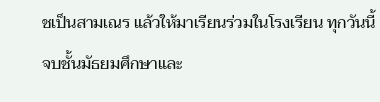ชเป็นสามเณร แล้วให้มาเรียนร่วมในโรงเรียน ทุกวันนี้จบชั้นมัธยมศึกษาและ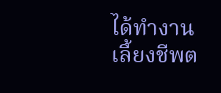ได้ทำงานเลี้ยงชีพต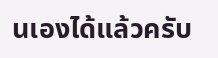นเองได้แล้วครับ